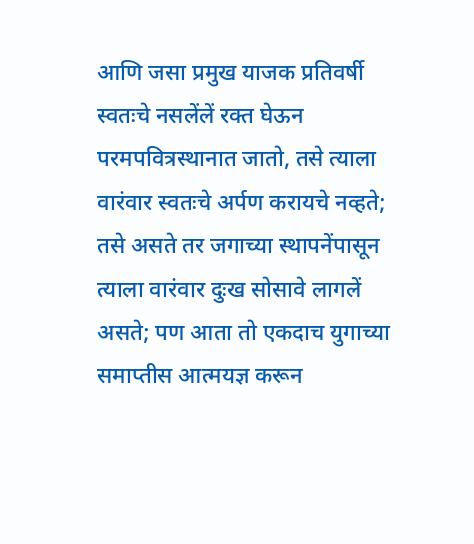आणि जसा प्रमुख याजक प्रतिवर्षी स्वतःचे नसलेंलें रक्त घेऊन परमपवित्रस्थानात जातो, तसे त्याला वारंवार स्वतःचे अर्पण करायचे नव्हते; तसे असते तर जगाच्या स्थापनेंपासून त्याला वारंवार दुःख सोसावे लागलें असते; पण आता तो एकदाच युगाच्या समाप्तीस आत्मयज्ञ करून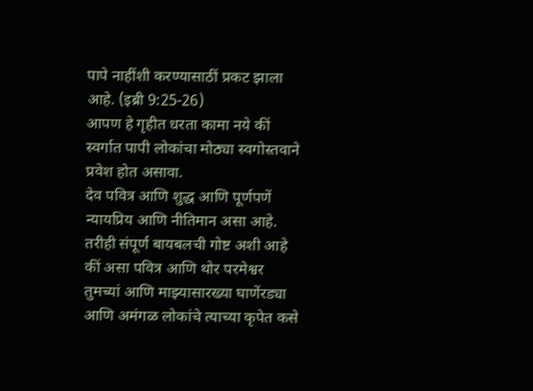पापे नाहींशी करण्यासाठीं प्रकट झाला आहे. (इब्री 9:25-26)
आपण हे गृहीत धरता कामा नये कीं स्वर्गात पापी लोकांचा मोठ्या स्वगोस्तवाने प्रवेश होत असावा.
देव पवित्र आणि शुद्ध आणि पूर्णपणें न्यायप्रिय आणि नीतिमान असा आहे. तरीही संपूर्ण बायबलची गोष्ट अशी आहे कीं असा पवित्र आणि थोर परमेश्वर तुमच्यां आणि माझ्यासारख्या घाणेंरड्या आणि अमंगळ लोकांचे त्याच्या कृपेत कसे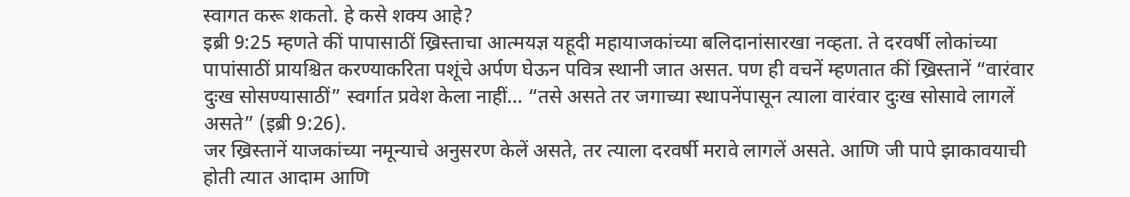स्वागत करू शकतो. हे कसे शक्य आहे?
इब्री 9:25 म्हणते कीं पापासाठीं ख्रिस्ताचा आत्मयज्ञ यहूदी महायाजकांच्या बलिदानांसारखा नव्हता. ते दरवर्षी लोकांच्या पापांसाठीं प्रायश्चित करण्याकरिता पशूंचे अर्पण घेऊन पवित्र स्थानी जात असत. पण ही वचनें म्हणतात कीं ख्रिस्तानें “वारंवार दुःख सोसण्यासाठीं” स्वर्गात प्रवेश केला नाहीं… “तसे असते तर जगाच्या स्थापनेंपासून त्याला वारंवार दुःख सोसावे लागलें असते” (इब्री 9:26).
जर ख्रिस्तानें याजकांच्या नमून्याचे अनुसरण केलें असते, तर त्याला दरवर्षी मरावे लागलें असते. आणि जी पापे झाकावयाची होती त्यात आदाम आणि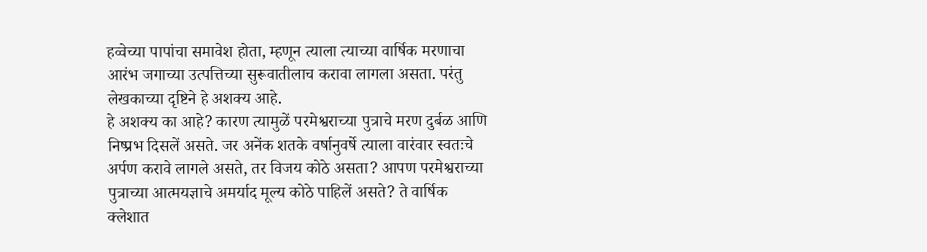हव्वेच्या पापांचा समावेश होता, म्हणून त्याला त्याच्या वार्षिक मरणाचा आरंभ जगाच्या उत्पत्तिच्या सुरूवातीलाच करावा लागला असता. परंतु लेखकाच्या दृष्टिने हे अशक्य आहे.
हे अशक्य का आहे? कारण त्यामुळें परमेश्वराच्या पुत्राचे मरण दुर्बळ आणि निष्प्रभ दिसलें असते. जर अनेंक शतके वर्षानुवर्षे त्याला वारंवार स्वतःचे अर्पण करावे लागले असते, तर विजय कोठे असता? आपण परमेश्वराच्या पुत्राच्या आत्मयज्ञाचे अमर्याद मूल्य कोठे पाहिलें असते? ते वार्षिक क्लेशात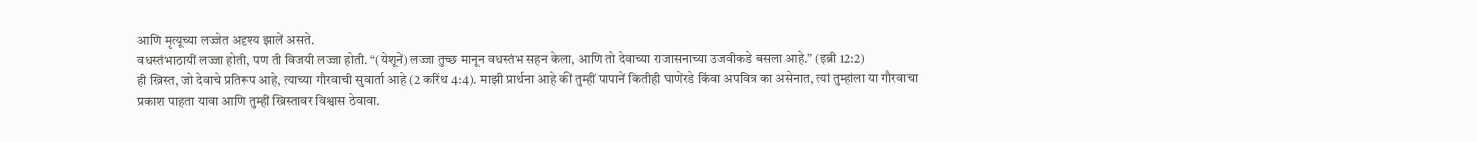आणि मृत्यूच्या लज्जेत अदृश्य झालें असते.
वधस्तंभाठायीं लज्जा होती, पण ती विजयी लज्जा होती. “(येशूनें) लज्जा तुच्छ मानून वधस्तंभ सहन केला, आणि तो देवाच्या राजासनाच्या उजवीकडे बसला आहे.” (इब्री 12:2)
ही ख्रिस्त, जो देवाचे प्रतिरूप आहे, त्याच्या गौरवाची सुवार्ता आहे (2 करिंथ 4:4). माझी प्रार्थना आहे कीं तुम्हीं पापानें कितीही घाणेंरडे किंवा अपवित्र का असेनात, त्यां तुम्हांला या गौरवाचा प्रकाश पाहता यावा आणि तुम्हीं ख्रिस्तावर विश्वास ठेवावा.